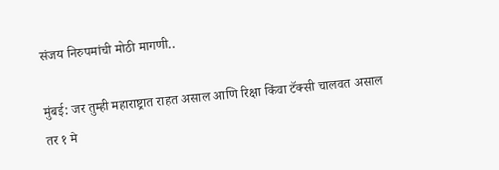संजय निरुपमांची मोठी मागणी..

मुंबई: जर तुम्ही महाराष्ट्रात राहत असाल आणि रिक्षा किंवा टॅक्सी चालवत असाल तर १ मे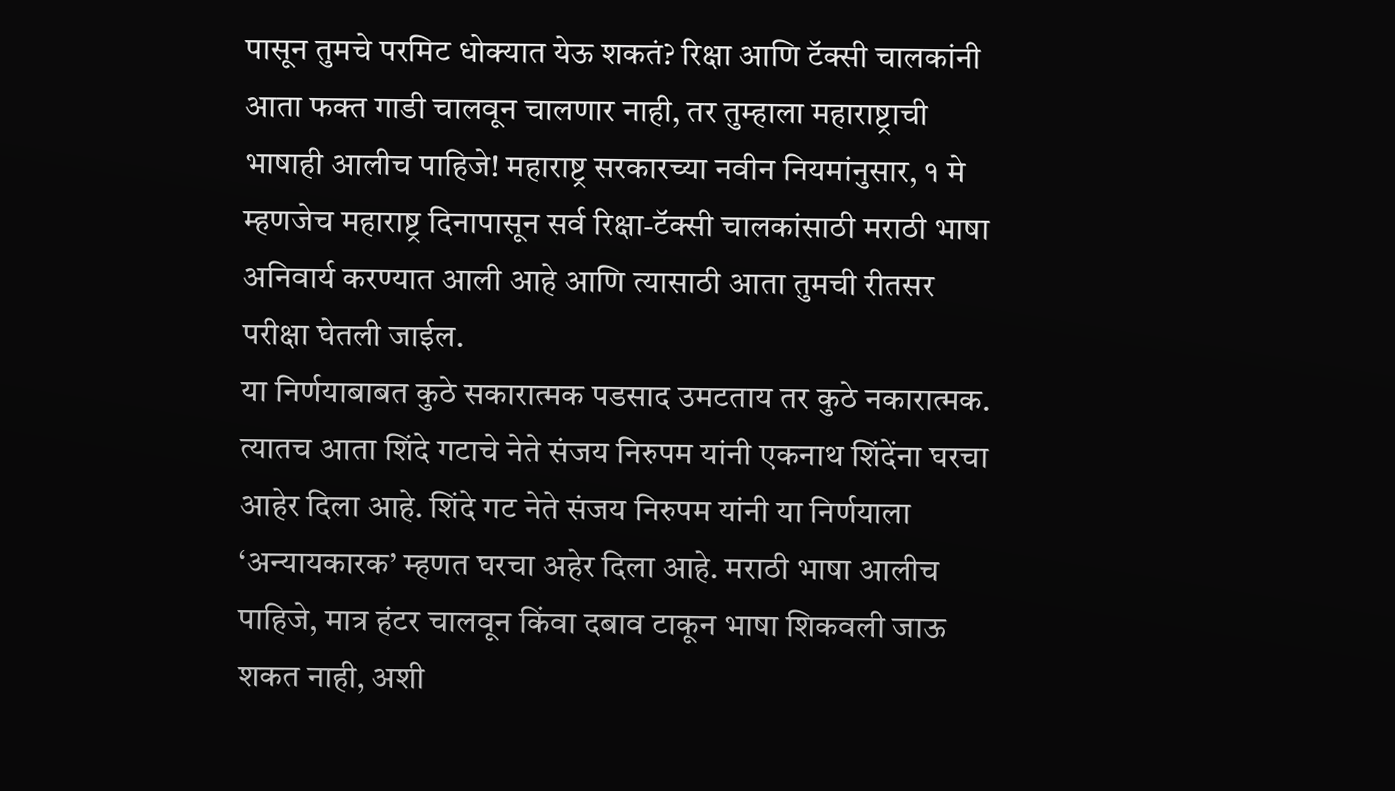पासून तुमचे परमिट धोक्यात येऊ शकतं? रिक्षा आणि टॅक्सी चालकांनी आता फक्त गाडी चालवून चालणार नाही, तर तुम्हाला महाराष्ट्राची भाषाही आलीच पाहिजे! महाराष्ट्र सरकारच्या नवीन नियमांनुसार, १ मे म्हणजेच महाराष्ट्र दिनापासून सर्व रिक्षा-टॅक्सी चालकांसाठी मराठी भाषा अनिवार्य करण्यात आली आहे आणि त्यासाठी आता तुमची रीतसर परीक्षा घेतली जाईल.
या निर्णयाबाबत कुठे सकारात्मक पडसाद उमटताय तर कुठे नकारात्मक. त्यातच आता शिंदे गटाचे नेते संजय निरुपम यांनी एकनाथ शिंदेंना घरचा आहेर दिला आहे. शिंदे गट नेते संजय निरुपम यांनी या निर्णयाला ‘अन्यायकारक’ म्हणत घरचा अहेर दिला आहे. मराठी भाषा आलीच पाहिजे, मात्र हंटर चालवून किंवा दबाव टाकून भाषा शिकवली जाऊ शकत नाही, अशी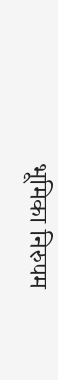भूमिका निरुपम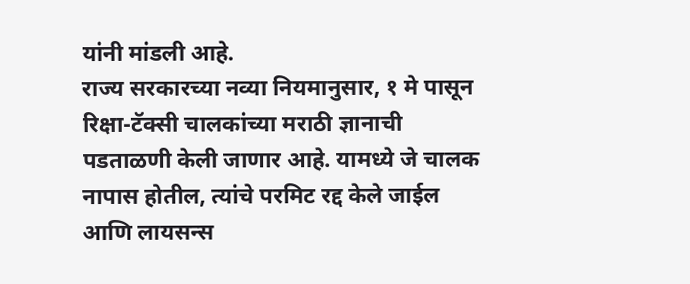यांनी मांडली आहे.
राज्य सरकारच्या नव्या नियमानुसार, १ मे पासून रिक्षा-टॅक्सी चालकांच्या मराठी ज्ञानाची पडताळणी केली जाणार आहे. यामध्ये जे चालक नापास होतील, त्यांचे परमिट रद्द केले जाईल आणि लायसन्स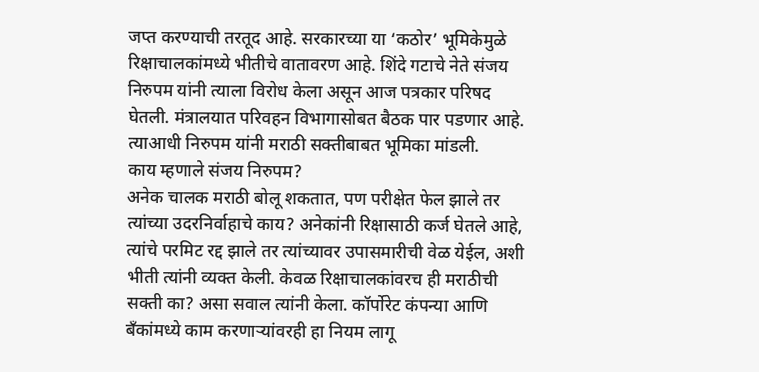जप्त करण्याची तरतूद आहे. सरकारच्या या ‘कठोर’ भूमिकेमुळे रिक्षाचालकांमध्ये भीतीचे वातावरण आहे. शिंदे गटाचे नेते संजय निरुपम यांनी त्याला विरोध केला असून आज पत्रकार परिषद घेतली. मंत्रालयात परिवहन विभागासोबत बैठक पार पडणार आहे. त्याआधी निरुपम यांनी मराठी सक्तीबाबत भूमिका मांडली.
काय म्हणाले संजय निरुपम?
अनेक चालक मराठी बोलू शकतात, पण परीक्षेत फेल झाले तर त्यांच्या उदरनिर्वाहाचे काय? अनेकांनी रिक्षासाठी कर्ज घेतले आहे, त्यांचे परमिट रद्द झाले तर त्यांच्यावर उपासमारीची वेळ येईल, अशी भीती त्यांनी व्यक्त केली. केवळ रिक्षाचालकांवरच ही मराठीची सक्ती का? असा सवाल त्यांनी केला. कॉर्पोरेट कंपन्या आणि बँकांमध्ये काम करणाऱ्यांवरही हा नियम लागू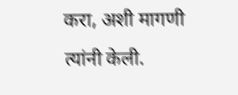करा, अशी मागणी त्यांनी केली.